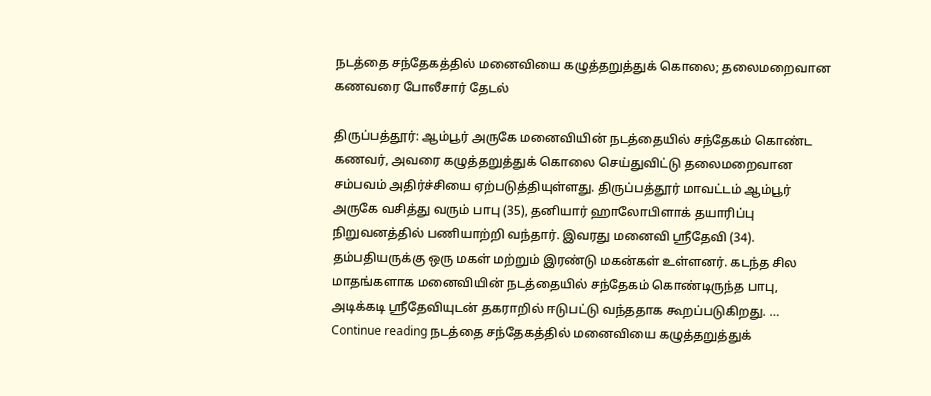நடத்தை சந்தேகத்தில் மனைவியை கழுத்தறுத்துக் கொலை; தலைமறைவான கணவரை போலீசார் தேடல்

திருப்பத்தூர்: ஆம்பூர் அருகே மனைவியின் நடத்தையில் சந்தேகம் கொண்ட கணவர், அவரை கழுத்தறுத்துக் கொலை செய்துவிட்டு தலைமறைவான சம்பவம் அதிர்ச்சியை ஏற்படுத்தியுள்ளது. திருப்பத்தூர் மாவட்டம் ஆம்பூர் அருகே வசித்து வரும் பாபு (35), தனியார் ஹாலோபிளாக் தயாரிப்பு நிறுவனத்தில் பணியாற்றி வந்தார். இவரது மனைவி ஸ்ரீதேவி (34). தம்பதியருக்கு ஒரு மகள் மற்றும் இரண்டு மகன்கள் உள்ளனர். கடந்த சில மாதங்களாக மனைவியின் நடத்தையில் சந்தேகம் கொண்டிருந்த பாபு, அடிக்கடி ஸ்ரீதேவியுடன் தகராறில் ஈடுபட்டு வந்ததாக கூறப்படுகிறது. … Continue reading நடத்தை சந்தேகத்தில் மனைவியை கழுத்தறுத்துக்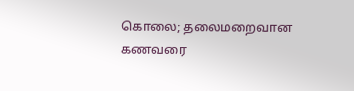கொலை; தலைமறைவான கணவரை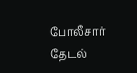போலீசார் தேடல்